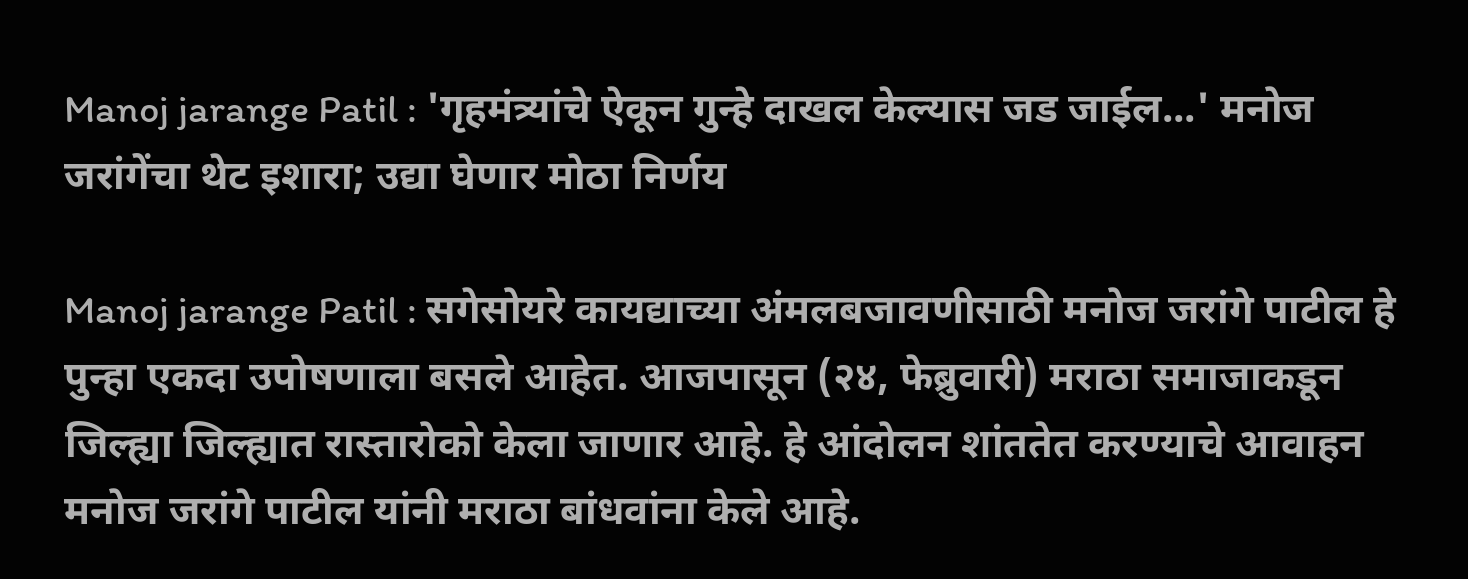Manoj jarange Patil : 'गृहमंत्र्यांचे ऐकून गुन्हे दाखल केल्यास जड जाईल...' मनोज जरांगेंचा थेट इशारा; उद्या घेणार मोठा निर्णय

Manoj jarange Patil : सगेसोयरे कायद्याच्या अंमलबजावणीसाठी मनोज जरांगे पाटील हे पुन्हा एकदा उपोषणाला बसले आहेत. आजपासून (२४, फेब्रुवारी) मराठा समाजाकडून जिल्ह्या जिल्ह्यात रास्तारोको केला जाणार आहे. हे आंदोलन शांततेत करण्याचे आवाहन मनोज जरांगे पाटील यांनी मराठा बांधवांना केले आहे.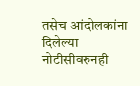तसेच आंदोलकांना दिलेल्या नोटीसीवरुनही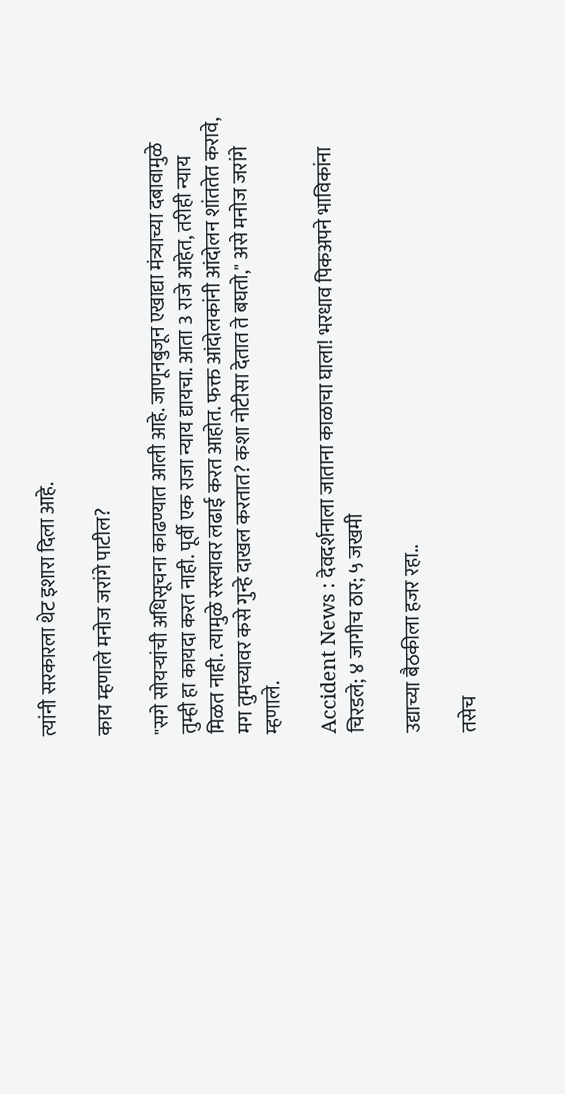त्यांनी सरकारला थेट इशारा दिला आहे.

काय म्हणाले मनोज जरांगे पाटील?

"सगे सोयऱ्यांची अधिसूचना काढण्यात आली आहे. जाणूनबुजून एखाद्या मंत्र्याच्या दबावामुळे तुम्ही हा कायदा करत नाही. पूर्वी एक राजा न्याय द्यायचा. आता 3 राजे आहेत, तरीही न्याय मिळत नाही. त्यामुळे रस्त्यावर लढाई करत आहोत. फक्त आंदोलकांनी आंदोलन शांततेत करावे, मग तुमच्यावर कसे गुन्हे दाखल करतात? कशा नोटीसा देतात ते बघतो," असे मनोज जरांगे म्हणाले.

Accident News : देवदर्शनाला जाताना काळाचा घाला! भरधाव पिकअपने भाविकांना चिरडले; ४ जागीच ठार; ५ जखमी

उद्याच्या बैठकीला हजर रहा..

तसेच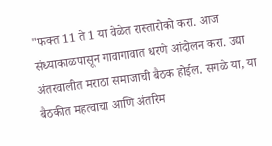"फक्त 11 ते 1 या वेळेत रास्तारोको करा. आज संध्याकाळपासून गावागावात धरणे आंदोलन करा. उद्या अंतरवालीत मराठा समाजाची बैठक होईल. सगळे या, या बैठकीत महत्वाचा आणि अंतरिम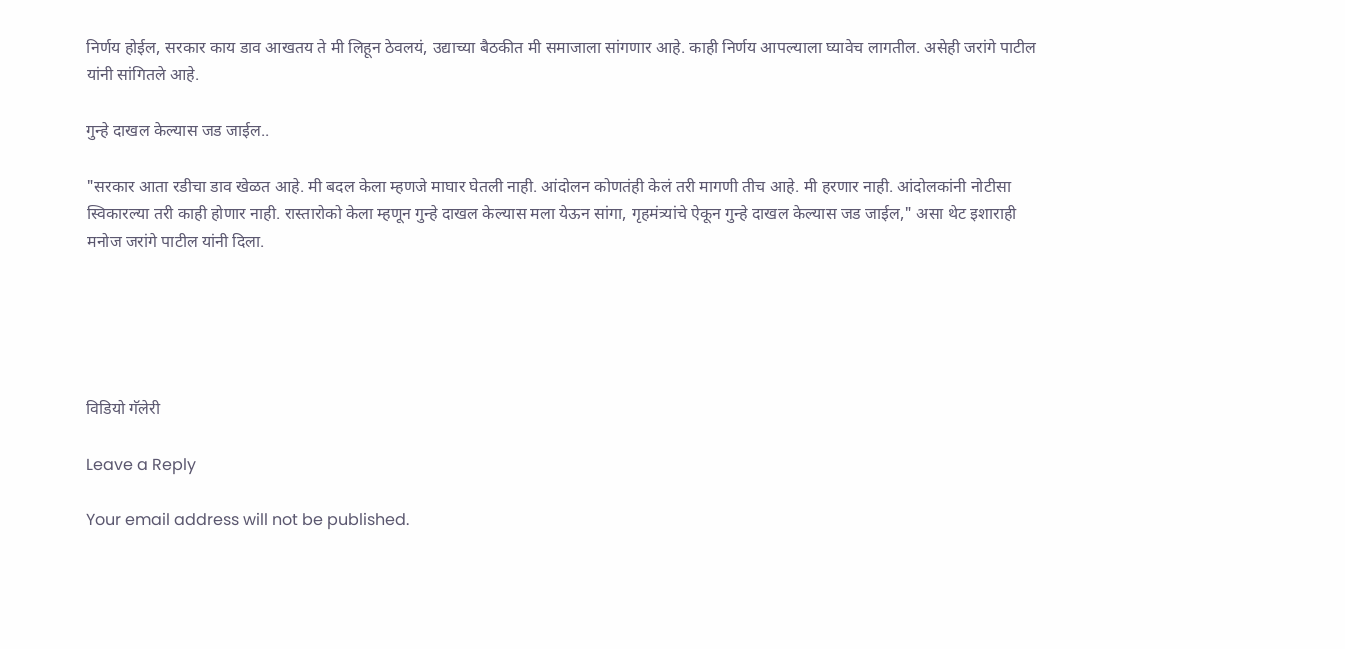निर्णय होईल, सरकार काय डाव आखतय ते मी लिहून ठेवलयं, उद्याच्या बैठकीत मी समाजाला सांगणार आहे. काही निर्णय आपल्याला घ्यावेच लागतील. असेही जरांगे पाटील यांनी सांगितले आहे.

गुन्हे दाखल केल्यास जड जाईल..

"सरकार आता रडीचा डाव खेळत आहे. मी बदल केला म्हणजे माघार घेतली नाही. आंदोलन कोणतंही केलं तरी मागणी तीच आहे. मी हरणार नाही. आंदोलकांनी नोटीसा स्विकारल्या तरी काही होणार नाही. रास्तारोको केला म्हणून गुन्हे दाखल केल्यास मला येऊन सांगा, गृहमंत्र्यांचे ऐकून गुन्हे दाखल केल्यास जड जाईल," असा थेट इशाराही मनोज जरांगे पाटील यांनी दिला.





विडियो गॅलेरी

Leave a Reply

Your email address will not be published.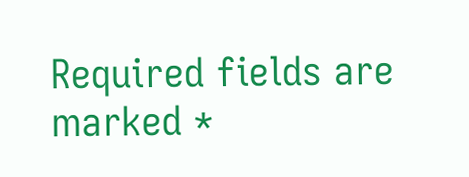Required fields are marked *